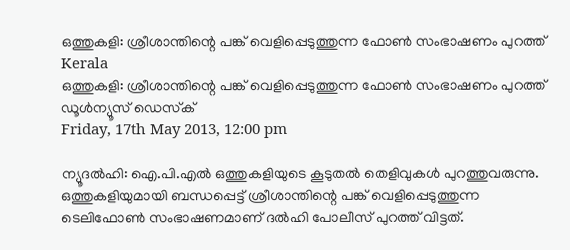ഒത്തുകളി: ശ്രീശാന്തിന്റെ പങ്ക് വെളിപ്പെടുത്തുന്ന ഫോണ്‍ സംഭാഷണം പുറത്ത്
Kerala
ഒത്തുകളി: ശ്രീശാന്തിന്റെ പങ്ക് വെളിപ്പെടുത്തുന്ന ഫോണ്‍ സംഭാഷണം പുറത്ത്
ഡൂള്‍ന്യൂസ് ഡെസ്‌ക്
Friday, 17th May 2013, 12:00 pm

ന്യൂദല്‍ഹി: ഐ.പി.എല്‍ ഒത്തുകളിയുടെ കൂടുതല്‍ തെളിവുകള്‍ പുറത്തുവരുന്നു. ഒത്തുകളിയുമായി ബന്ധപ്പെട്ട് ശ്രീശാന്തിന്റെ പങ്ക് വെളിപ്പെടുത്തുന്ന ടെലിഫോണ്‍ സംഭാഷണമാണ് ദല്‍ഹി പോലീസ് പുറത്ത് വിട്ടത്.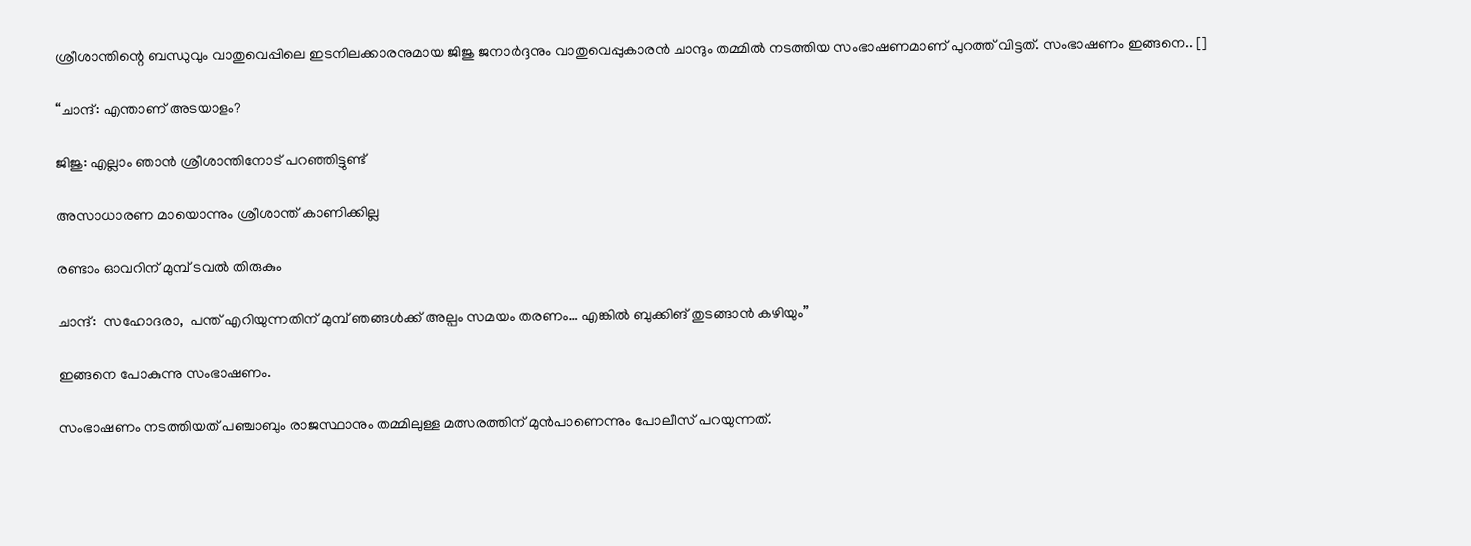ശ്രീശാന്തിന്റെ ബന്ധുവും വാതുവെപ്പിലെ ഇടനിലക്കാരനുമായ ജിജു ജനാര്‍ദ്ദനും വാതുവെപ്പുകാരന്‍ ചാന്ദും തമ്മില്‍ നടത്തിയ സംഭാഷണമാണ് പുറത്ത് വിട്ടത്. സംഭാഷണം ഇങ്ങനെ.. []

“ചാന്ദ്: എന്താണ് അടയാളം?

ജിജു: എല്ലാം ഞാന്‍ ശ്രീശാന്തിനോട് പറഞ്ഞിട്ടുണ്ട്

അസാധാരണ മായൊന്നും ശ്രീശാന്ത് കാണിക്കില്ല

രണ്ടാം ഓവറിന് മുമ്പ് ടവല്‍ തിരുകും

ചാന്ദ്:  സഹോദരാ,  പന്ത് എറിയുന്നതിന് മുമ്പ് ഞങ്ങള്‍ക്ക് അല്പം സമയം തരണം… എങ്കില്‍ ബുക്കിങ് തുടങ്ങാന്‍ കഴിയും”

ഇങ്ങനെ പോകുന്നു സംഭാഷണം.

സംഭാഷണം നടത്തിയത് പഞ്ചാബും രാജസ്ഥാനും തമ്മിലുള്ള മത്സരത്തിന് മുന്‍പാണെന്നും പോലീസ് പറയുന്നത്.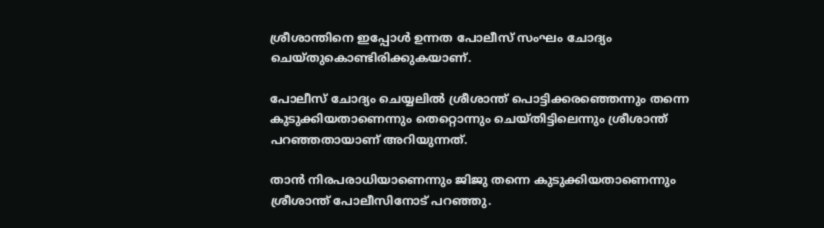ശ്രീശാന്തിനെ ഇപ്പോള്‍ ഉന്നത പോലീസ് സംഘം ചോദ്യം ചെയ്തുകൊണ്ടിരിക്കുകയാണ്.

പോലീസ് ചോദ്യം ചെയ്യലില്‍ ശ്രീശാന്ത് പൊട്ടിക്കരഞ്ഞെന്നും തന്നെ കുടുക്കിയതാണെന്നും തെറ്റൊന്നും ചെയ്തിട്ടിലെന്നും ശ്രീശാന്ത് പറഞ്ഞതായാണ് അറിയുന്നത്.

താന്‍ നിരപരാധിയാണെന്നും ജിജു തന്നെ കുടുക്കിയതാണെന്നും ശ്രീശാന്ത് പോലീസിനോട് പറഞ്ഞു.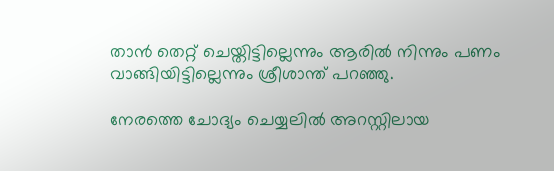താന്‍ തെറ്റ് ചെയ്തിട്ടില്ലെന്നും ആരില്‍ നിന്നും പണം വാങ്ങിയിട്ടില്ലെന്നും ശ്രീശാന്ത് പറഞ്ഞു.

നേരത്തെ ചോദ്യം ചെയ്യലില്‍ അറസ്റ്റിലായ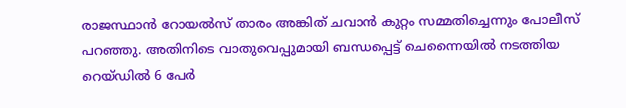രാജസ്ഥാന്‍ റോയല്‍സ് താരം അങ്കിത് ചവാന്‍ കുറ്റം സമ്മതിച്ചെന്നും പോലീസ് പറഞ്ഞു. അതിനിടെ വാതുവെപ്പുമായി ബന്ധപ്പെട്ട് ചെന്നൈയില്‍ നടത്തിയ റെയ്ഡില്‍ 6 പേര്‍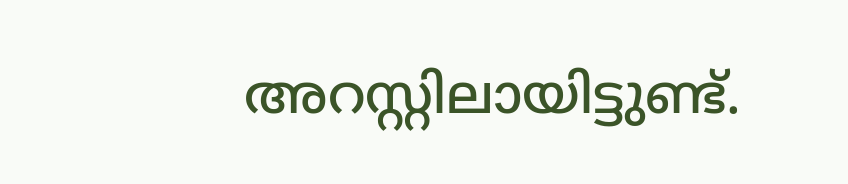അറസ്റ്റിലായിട്ടുണ്ട്.